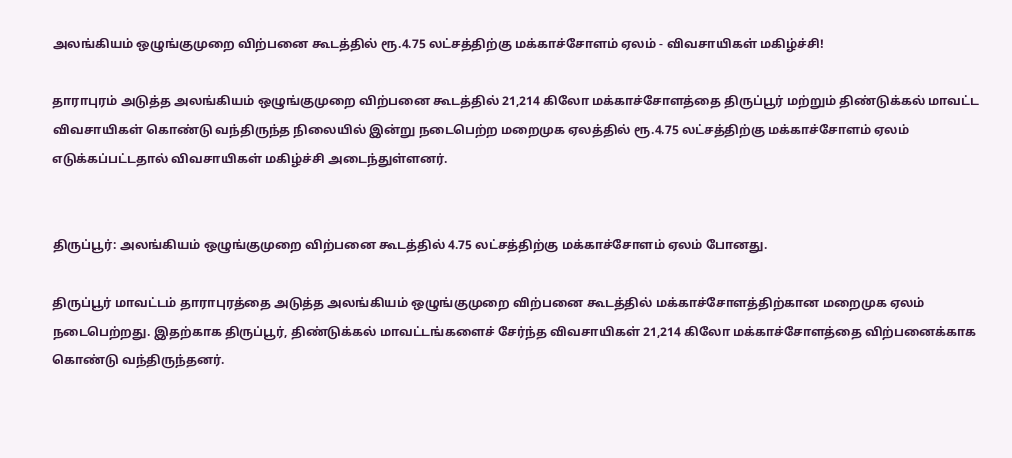அலங்கியம் ஒழுங்குமுறை விற்பனை கூடத்தில் ரூ.4.75 லட்சத்திற்கு மக்காச்சோளம் ஏலம் - விவசாயிகள் மகிழ்ச்சி!

தாராபுரம் அடுத்த அலங்கியம் ஒழுங்குமுறை விற்பனை கூடத்தில் 21,214 கிலோ மக்காச்சோளத்தை திருப்பூர் மற்றும் திண்டுக்கல் மாவட்ட விவசாயிகள் கொண்டு வந்திருந்த நிலையில் இன்று நடைபெற்ற மறைமுக ஏலத்தில் ரூ.4.75 லட்சத்திற்கு மக்காச்சோளம் ஏலம் எடுக்கப்பட்டதால் விவசாயிகள் மகிழ்ச்சி அடைந்துள்ளனர்.


திருப்பூர்: அலங்கியம் ஒழுங்குமுறை விற்பனை கூடத்தில் 4.75 லட்சத்திற்கு மக்காச்சோளம் ஏலம் போனது.

திருப்பூர் மாவட்டம் தாராபுரத்தை அடுத்த அலங்கியம் ஒழுங்குமுறை விற்பனை கூடத்தில் மக்காச்சோளத்திற்கான மறைமுக ஏலம் நடைபெற்றது. இதற்காக திருப்பூர், திண்டுக்கல் மாவட்டங்களைச் சேர்ந்த விவசாயிகள் 21,214 கிலோ மக்காச்சோளத்தை விற்பனைக்காக கொண்டு வந்திருந்தனர்.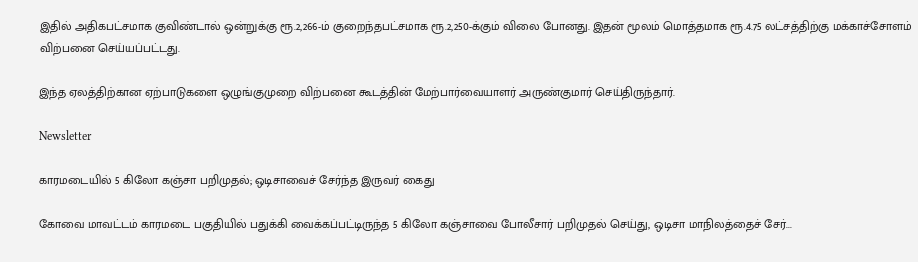இதில் அதிகபட்சமாக குவிண்டால் ஒன்றுக்கு ரூ.2,266-ம் குறைந்தபட்சமாக ரூ.2,250-க்கும் விலை போனது. இதன் மூலம் மொத்தமாக ரூ.4.75 லட்சத்திற்கு மக்காச்சோளம் விற்பனை செய்யப்பட்டது.

இந்த ஏலத்திற்கான ஏற்பாடுகளை ஒழுங்குமுறை விற்பனை கூடத்தின் மேற்பார்வையாளர் அருண்குமார் செய்திருந்தார்.

Newsletter

காரமடையில் 5 கிலோ கஞ்சா பறிமுதல்; ஒடிசாவைச் சேர்ந்த இருவர் கைது

கோவை மாவட்டம் காரமடை பகுதியில் பதுக்கி வைக்கப்பட்டிருந்த 5 கிலோ கஞ்சாவை போலீசார் பறிமுதல் செய்து, ஒடிசா மாநிலத்தைச் சேர்...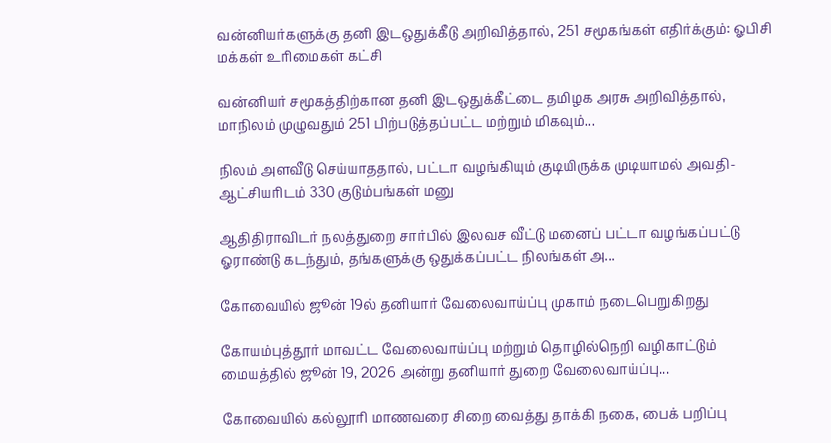வன்னியர்களுக்கு தனி இடஒதுக்கீடு அறிவித்தால், 251 சமூகங்கள் எதிர்க்கும்: ஓபிசி மக்கள் உரிமைகள் கட்சி

வன்னியர் சமூகத்திற்கான தனி இடஒதுக்கீட்டை தமிழக அரசு அறிவித்தால், மாநிலம் முழுவதும் 251 பிற்படுத்தப்பட்ட மற்றும் மிகவும்...

நிலம் அளவீடு செய்யாததால், பட்டா வழங்கியும் குடியிருக்க முடியாமல் அவதி- ஆட்சியரிடம் 330 குடும்பங்கள் மனு

ஆதிதிராவிடர் நலத்துறை சார்பில் இலவச வீட்டு மனைப் பட்டா வழங்கப்பட்டு ஓராண்டு கடந்தும், தங்களுக்கு ஒதுக்கப்பட்ட நிலங்கள் அ...

கோவையில் ஜூன் 19ல் தனியார் வேலைவாய்ப்பு முகாம் நடைபெறுகிறது

கோயம்புத்தூர் மாவட்ட வேலைவாய்ப்பு மற்றும் தொழில்நெறி வழிகாட்டும் மையத்தில் ஜூன் 19, 2026 அன்று தனியார் துறை வேலைவாய்ப்பு...

கோவையில் கல்லூரி மாணவரை சிறை வைத்து தாக்கி நகை, பைக் பறிப்பு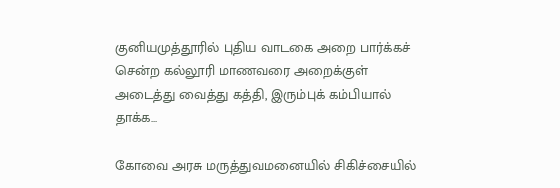குனியமுத்தூரில் புதிய வாடகை அறை பார்க்கச் சென்ற கல்லூரி மாணவரை அறைக்குள் அடைத்து வைத்து கத்தி, இரும்புக் கம்பியால் தாக்க...

கோவை அரசு மருத்துவமனையில் சிகிச்சையில்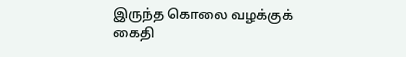இருந்த கொலை வழக்குக் கைதி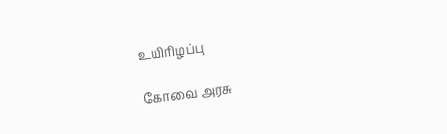உயிரிழப்பு

கோவை அரசு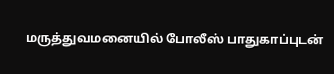மருத்துவமனையில் போலீஸ் பாதுகாப்புடன்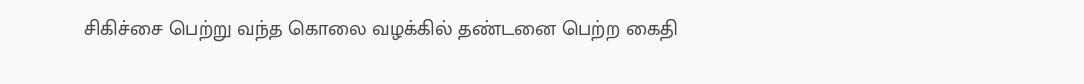சிகிச்சை பெற்று வந்த கொலை வழக்கில் தண்டனை பெற்ற கைதி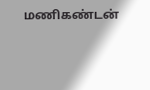மணிகண்டன்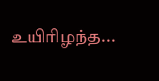உயிரிழந்த...